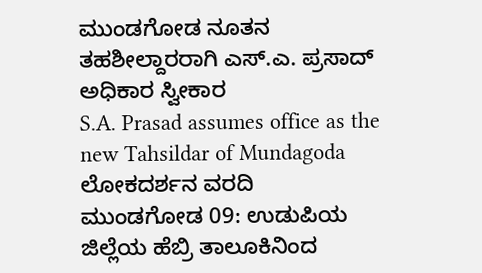ಮುಂಡಗೋಡ ನೂತನ ತಹಶೀಲ್ದಾರರಾಗಿ ಎಸ್.ಎ. ಪ್ರಸಾದ್ ಅಧಿಕಾರ ಸ್ವೀಕಾರ
S.A. Prasad assumes office as the new Tahsildar of Mundagoda
ಲೋಕದರ್ಶನ ವರದಿ
ಮುಂಡಗೋಡ 09: ಉಡುಪಿಯ ಜಿಲ್ಲೆಯ ಹೆಬ್ರಿ ತಾಲೂಕಿನಿಂದ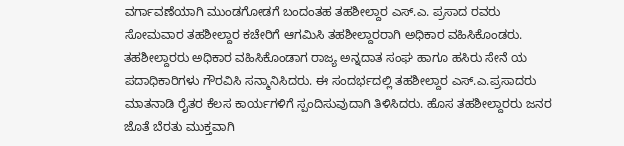ವರ್ಗಾವಣೆಯಾಗಿ ಮುಂಡಗೋಡಗೆ ಬಂದಂತಹ ತಹಶೀಲ್ದಾರ ಎಸ್.ಎ. ಪ್ರಸಾದ ರವರು ಸೋಮವಾರ ತಹಶೀಲ್ದಾರ ಕಚೇರಿಗೆ ಆಗಮಿಸಿ ತಹಶೀಲ್ದಾರರಾಗಿ ಅಧಿಕಾರ ವಹಿಸಿಕೊಂಡರು. ತಹಶೀಲ್ದಾರರು ಅಧಿಕಾರ ವಹಿಸಿಕೊಂಡಾಗ ರಾಜ್ಯ ಅನ್ನದಾತ ಸಂಘ ಹಾಗೂ ಹಸಿರು ಸೇನೆ ಯ ಪದಾಧಿಕಾರಿಗಳು ಗೌರವಿಸಿ ಸನ್ಮಾನಿಸಿದರು. ಈ ಸಂದರ್ಭದಲ್ಲಿ ತಹಶೀಲ್ದಾರ ಎಸ್.ಎ.ಪ್ರಸಾದರು ಮಾತನಾಡಿ ರೈತರ ಕೆಲಸ ಕಾರ್ಯಗಳಿಗೆ ಸ್ಪಂದಿಸುವುದಾಗಿ ತಿಳಿಸಿದರು. ಹೊಸ ತಹಶೀಲ್ದಾರರು ಜನರ ಜೊತೆ ಬೆರತು ಮುಕ್ತವಾಗಿ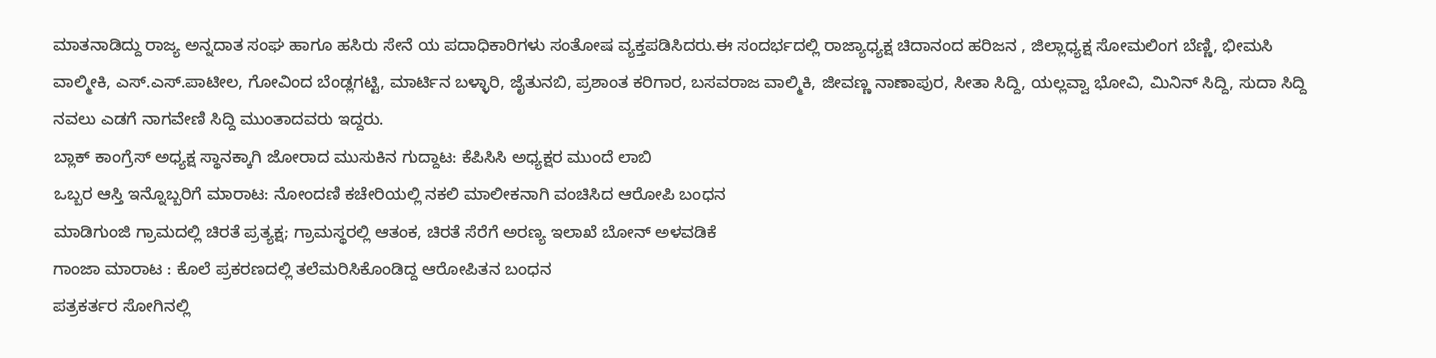ಮಾತನಾಡಿದ್ದು ರಾಜ್ಯ ಅನ್ನದಾತ ಸಂಘ ಹಾಗೂ ಹಸಿರು ಸೇನೆ ಯ ಪದಾಧಿಕಾರಿಗಳು ಸಂತೋಷ ವ್ಯಕ್ತಪಡಿಸಿದರು.ಈ ಸಂದರ್ಭದಲ್ಲಿ ರಾಜ್ಯಾಧ್ಯಕ್ಷ ಚಿದಾನಂದ ಹರಿಜನ , ಜಿಲ್ಲಾಧ್ಯಕ್ಷ ಸೋಮಲಿಂಗ ಬೆಣ್ಣಿ, ಭೀಮಸಿ ವಾಲ್ಮೀಕಿ, ಎಸ್.ಎಸ್.ಪಾಟೀಲ, ಗೋವಿಂದ ಬೆಂಡ್ಲಗಟ್ಟಿ, ಮಾರ್ಟಿನ ಬಳ್ಳಾರಿ, ಜೈತುನಬಿ, ಪ್ರಶಾಂತ ಕರಿಗಾರ, ಬಸವರಾಜ ವಾಲ್ಮಿಕಿ, ಜೀವಣ್ಣ ನಾಣಾಪುರ, ಸೀತಾ ಸಿದ್ದಿ, ಯಲ್ಲವ್ವಾ ಭೋವಿ, ಮಿನಿನ್ ಸಿದ್ದಿ, ಸುದಾ ಸಿದ್ದಿ ನವಲು ಎಡಗೆ ನಾಗವೇಣಿ ಸಿದ್ದಿ ಮುಂತಾದವರು ಇದ್ದರು.
ಬ್ಲಾಕ್ ಕಾಂಗ್ರೆಸ್ ಅಧ್ಯಕ್ಷ ಸ್ಥಾನಕ್ಕಾಗಿ ಜೋರಾದ ಮುಸುಕಿನ ಗುದ್ದಾಟ: ಕೆಪಿಸಿಸಿ ಅಧ್ಯಕ್ಷರ ಮುಂದೆ ಲಾಬಿ
ಒಬ್ಬರ ಆಸ್ತಿ ಇನ್ನೊಬ್ಬರಿಗೆ ಮಾರಾಟ: ನೋಂದಣಿ ಕಚೇರಿಯಲ್ಲಿ ನಕಲಿ ಮಾಲೀಕನಾಗಿ ವಂಚಿಸಿದ ಆರೋಪಿ ಬಂಧನ
ಮಾಡಿಗುಂಜಿ ಗ್ರಾಮದಲ್ಲಿ ಚಿರತೆ ಪ್ರತ್ಯಕ್ಷ; ಗ್ರಾಮಸ್ಥರಲ್ಲಿ ಆತಂಕ, ಚಿರತೆ ಸೆರೆಗೆ ಅರಣ್ಯ ಇಲಾಖೆ ಬೋನ್ ಅಳವಡಿಕೆ
ಗಾಂಜಾ ಮಾರಾಟ : ಕೊಲೆ ಪ್ರಕರಣದಲ್ಲಿ ತಲೆಮರಿಸಿಕೊಂಡಿದ್ದ ಆರೋಪಿತನ ಬಂಧನ
ಪತ್ರಕರ್ತರ ಸೋಗಿನಲ್ಲಿ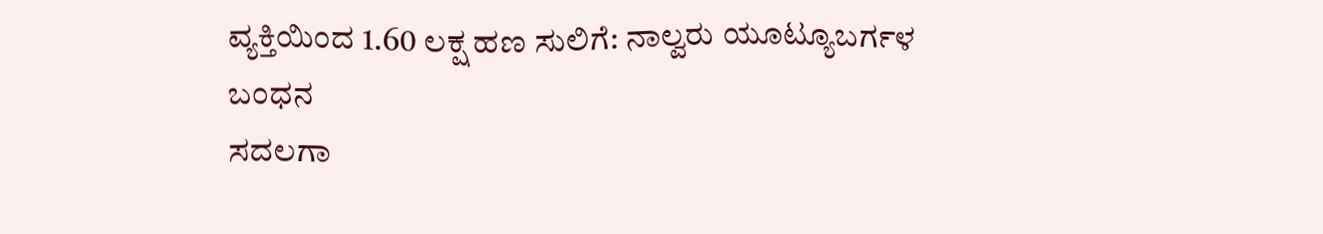ವ್ಯಕ್ತಿಯಿಂದ 1.60 ಲಕ್ಷ ಹಣ ಸುಲಿಗೆ: ನಾಲ್ವರು ಯೂಟ್ಯೂಬರ್ಗಳ ಬಂಧನ
ಸದಲಗಾ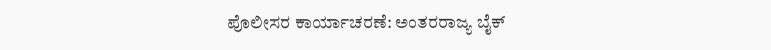ಪೊಲೀಸರ ಕಾರ್ಯಾಚರಣೆ: ಅಂತರರಾಜ್ಯ ಬೈಕ್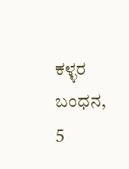ಕಳ್ಳರ ಬಂಧನ, 5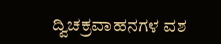ದ್ವಿಚಕ್ರವಾಹನಗಳ ವಶ